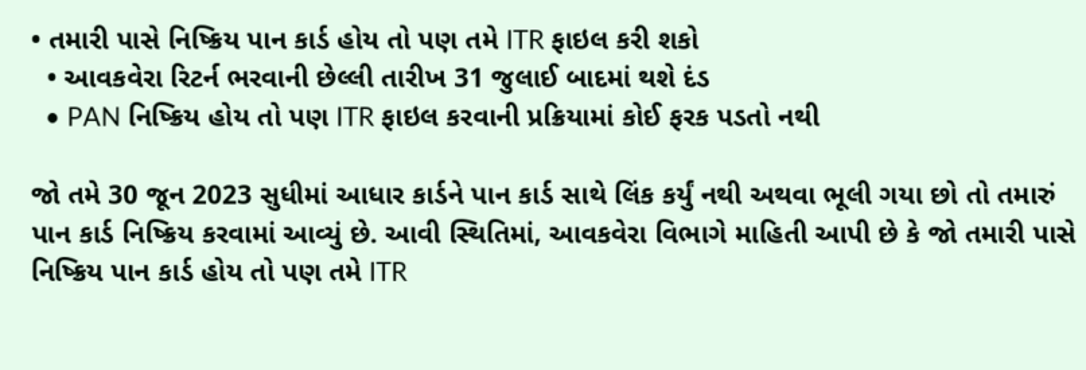• તમારી પાસે નિષ્ક્રિય પાન કાર્ડ હોય તો પણ તમે ITR ફાઇલ કરી શકો
  • આવકવેરા રિટર્ન ભરવાની છેલ્લી તારીખ 31 જુલાઈ બાદમાં થશે દંડ
  • PAN નિષ્ક્રિય હોય તો પણ ITR ફાઇલ કરવાની પ્રક્રિયામાં કોઈ ફરક પડતો નથી

જો તમે 30 જૂન 2023 સુધીમાં આધાર કાર્ડને પાન કાર્ડ સાથે લિંક કર્યું નથી અથવા ભૂલી ગયા છો તો તમારું પાન કાર્ડ નિષ્ક્રિય કરવામાં આવ્યું છે. આવી સ્થિતિમાં, આવકવેરા વિભાગે માહિતી આપી છે કે જો તમારી પાસે નિષ્ક્રિય પાન કાર્ડ હોય તો પણ તમે ITR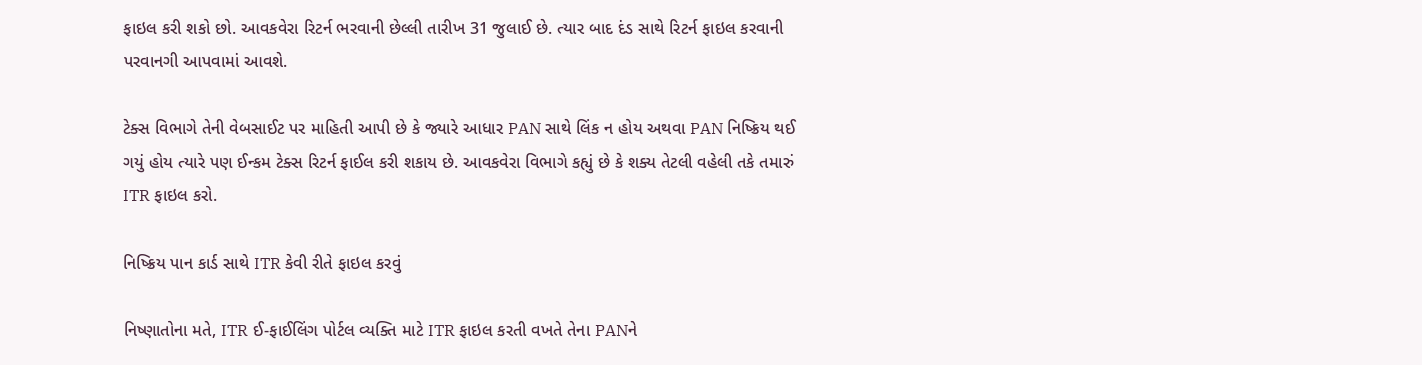ફાઇલ કરી શકો છો. આવકવેરા રિટર્ન ભરવાની છેલ્લી તારીખ 31 જુલાઈ છે. ત્યાર બાદ દંડ સાથે રિટર્ન ફાઇલ કરવાની પરવાનગી આપવામાં આવશે.

ટેક્સ વિભાગે તેની વેબસાઈટ પર માહિતી આપી છે કે જ્યારે આધાર PAN સાથે લિંક ન હોય અથવા PAN નિષ્ક્રિય થઈ ગયું હોય ત્યારે પણ ઈન્કમ ટેક્સ રિટર્ન ફાઈલ કરી શકાય છે. આવકવેરા વિભાગે કહ્યું છે કે શક્ય તેટલી વહેલી તકે તમારું ITR ફાઇલ કરો.

નિષ્ક્રિય પાન કાર્ડ સાથે ITR કેવી રીતે ફાઇલ કરવું

નિષ્ણાતોના મતે, ITR ઈ-ફાઈલિંગ પોર્ટલ વ્યક્તિ માટે ITR ફાઇલ કરતી વખતે તેના PANને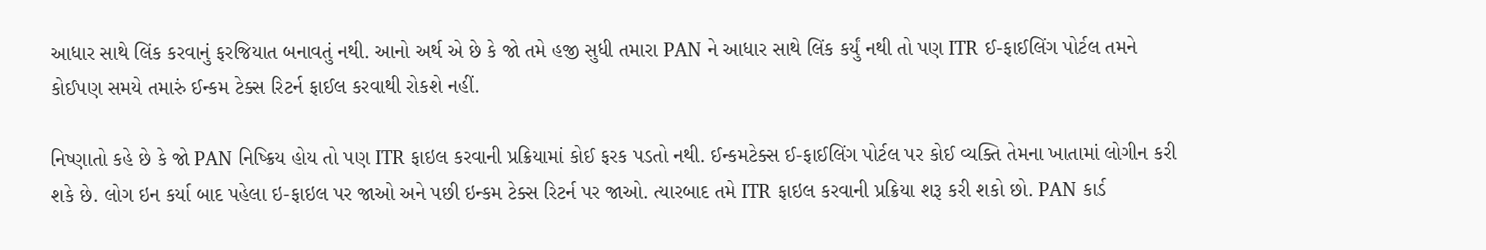આધાર સાથે લિંક કરવાનું ફરજિયાત બનાવતું નથી. આનો અર્થ એ છે કે જો તમે હજી સુધી તમારા PAN ને આધાર સાથે લિંક કર્યું નથી તો પણ ITR ઈ-ફાઈલિંગ પોર્ટલ તમને કોઈપણ સમયે તમારું ઈન્કમ ટેક્સ રિટર્ન ફાઈલ કરવાથી રોકશે નહીં.

નિષ્ણાતો કહે છે કે જો PAN નિષ્ક્રિય હોય તો પણ ITR ફાઇલ કરવાની પ્રક્રિયામાં કોઈ ફરક પડતો નથી. ઈન્કમટેક્સ ઈ-ફાઈલિંગ પોર્ટલ પર કોઈ વ્યક્તિ તેમના ખાતામાં લોગીન કરી શકે છે. લોગ ઇન કર્યા બાદ પહેલા ઇ-ફાઇલ પર જાઓ અને પછી ઇન્કમ ટેક્સ રિટર્ન પર જાઓ. ત્યારબાદ તમે ITR ફાઇલ કરવાની પ્રક્રિયા શરૂ કરી શકો છો. PAN કાર્ડ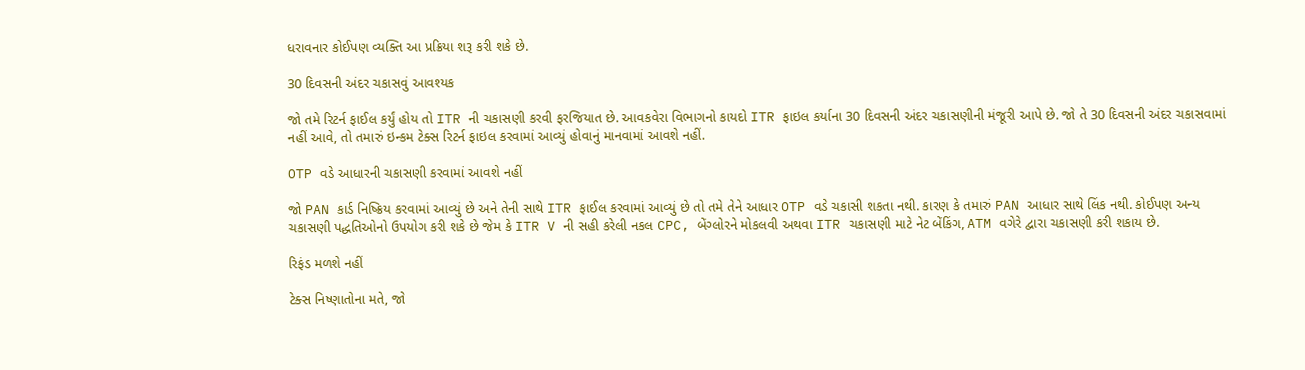ધરાવનાર કોઈપણ વ્યક્તિ આ પ્રક્રિયા શરૂ કરી શકે છે.

30 દિવસની અંદર ચકાસવું આવશ્યક

જો તમે રિટર્ન ફાઈલ કર્યું હોય તો ITR ની ચકાસણી કરવી ફરજિયાત છે. આવકવેરા વિભાગનો કાયદો ITR ફાઇલ કર્યાના 30 દિવસની અંદર ચકાસણીની મંજૂરી આપે છે. જો તે 30 દિવસની અંદર ચકાસવામાં નહીં આવે, તો તમારું ઇન્કમ ટેક્સ રિટર્ન ફાઇલ કરવામાં આવ્યું હોવાનું માનવામાં આવશે નહીં.

OTP વડે આધારની ચકાસણી કરવામાં આવશે નહીં

જો PAN કાર્ડ નિષ્ક્રિય કરવામાં આવ્યું છે અને તેની સાથે ITR ફાઈલ કરવામાં આવ્યું છે તો તમે તેને આધાર OTP વડે ચકાસી શકતા નથી. કારણ કે તમારું PAN આધાર સાથે લિંક નથી. કોઈપણ અન્ય ચકાસણી પદ્ધતિઓનો ઉપયોગ કરી શકે છે જેમ કે ITR V ની સહી કરેલી નકલ CPC, બેંગ્લોરને મોકલવી અથવા ITR ચકાસણી માટે નેટ બેંકિંગ, ATM વગેરે દ્વારા ચકાસણી કરી શકાય છે.

રિફંડ મળશે નહીં

ટેક્સ નિષ્ણાતોના મતે, જો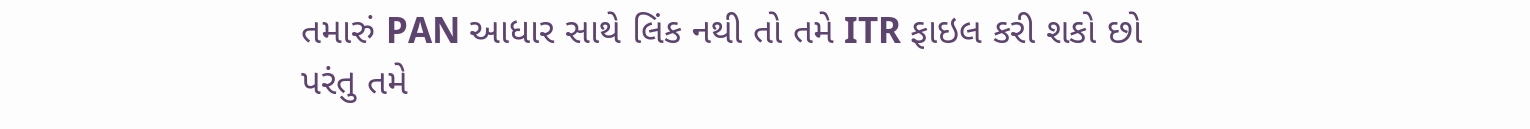તમારું PAN આધાર સાથે લિંક નથી તો તમે ITR ફાઇલ કરી શકો છો પરંતુ તમે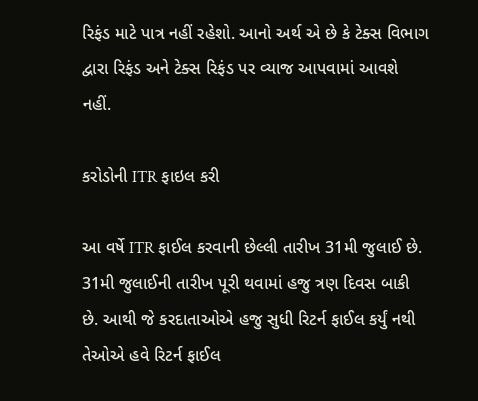રિફંડ માટે પાત્ર નહીં રહેશો. આનો અર્થ એ છે કે ટેક્સ વિભાગ દ્વારા રિફંડ અને ટેક્સ રિફંડ પર વ્યાજ આપવામાં આવશે નહીં.

કરોડોની ITR ફાઇલ કરી

આ વર્ષે ITR ફાઈલ કરવાની છેલ્લી તારીખ 31મી જુલાઈ છે. 31મી જુલાઈની તારીખ પૂરી થવામાં હજુ ત્રણ દિવસ બાકી છે. આથી જે કરદાતાઓએ હજુ સુધી રિટર્ન ફાઈલ કર્યું નથી તેઓએ હવે રિટર્ન ફાઈલ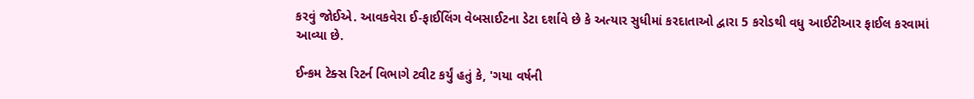કરવું જોઈએ. આવકવેરા ઈ-ફાઈલિંગ વેબસાઈટના ડેટા દર્શાવે છે કે અત્યાર સુધીમાં કરદાતાઓ દ્વારા 5 કરોડથી વધુ આઈટીઆર ફાઈલ કરવામાં આવ્યા છે.

ઈન્કમ ટેક્સ રિટર્ન વિભાગે ટ્વીટ કર્યું હતું કે, 'ગયા વર્ષની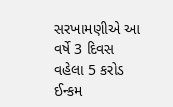સરખામણીએ આ વર્ષે 3 દિવસ વહેલા 5 કરોડ ઈન્કમ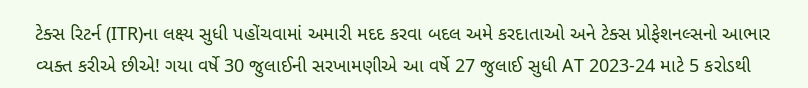ટેક્સ રિટર્ન (ITR)ના લક્ષ્ય સુધી પહોંચવામાં અમારી મદદ કરવા બદલ અમે કરદાતાઓ અને ટેક્સ પ્રોફેશનલ્સનો આભાર વ્યક્ત કરીએ છીએ! ગયા વર્ષે 30 જુલાઈની સરખામણીએ આ વર્ષે 27 જુલાઈ સુધી AT 2023-24 માટે 5 કરોડથી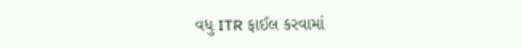વધુ ITR ફાઈલ કરવામાં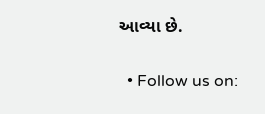આવ્યા છે.

  • Follow us on: